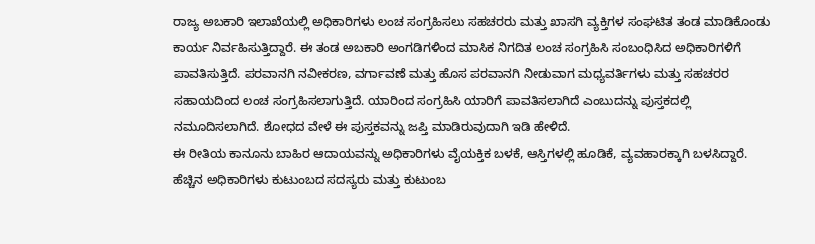ರಾಜ್ಯ ಅಬಕಾರಿ ಇಲಾಖೆಯಲ್ಲಿ ಅಧಿಕಾರಿಗಳು ಲಂಚ ಸಂಗ್ರಹಿಸಲು ಸಹಚರರು ಮತ್ತು ಖಾಸಗಿ ವ್ಯಕ್ತಿಗಳ ಸಂಘಟಿತ ತಂಡ ಮಾಡಿಕೊಂಡು ಕಾರ್ಯ ನಿರ್ವಹಿಸುತ್ತಿದ್ದಾರೆ. ಈ ತಂಡ ಅಬಕಾರಿ ಅಂಗಡಿಗಳಿಂದ ಮಾಸಿಕ ನಿಗದಿತ ಲಂಚ ಸಂಗ್ರಹಿಸಿ ಸಂಬಂಧಿಸಿದ ಅಧಿಕಾರಿಗಳಿಗೆ ಪಾವತಿಸುತ್ತಿದೆ. ಪರವಾನಗಿ ನವೀಕರಣ, ವರ್ಗಾವಣೆ ಮತ್ತು ಹೊಸ ಪರವಾನಗಿ ನೀಡುವಾಗ ಮಧ್ಯವರ್ತಿಗಳು ಮತ್ತು ಸಹಚರರ ಸಹಾಯದಿಂದ ಲಂಚ ಸಂಗ್ರಹಿಸಲಾಗುತ್ತಿದೆ. ಯಾರಿಂದ ಸಂಗ್ರಹಿಸಿ ಯಾರಿಗೆ ಪಾವತಿಸಲಾಗಿದೆ ಎಂಬುದನ್ನು ಪುಸ್ತಕದಲ್ಲಿ ನಮೂದಿಸಲಾಗಿದೆ. ಶೋಧದ ವೇಳೆ ಈ ಪುಸ್ತಕವನ್ನು ಜಪ್ತಿ ಮಾಡಿರುವುದಾಗಿ ಇಡಿ ಹೇಳಿದೆ.
ಈ ರೀತಿಯ ಕಾನೂನು ಬಾಹಿರ ಆದಾಯವನ್ನು ಅಧಿಕಾರಿಗಳು ವೈಯಕ್ತಿಕ ಬಳಕೆ, ಆಸ್ತಿಗಳಲ್ಲಿ ಹೂಡಿಕೆ, ವ್ಯವಹಾರಕ್ಕಾಗಿ ಬಳಸಿದ್ದಾರೆ. ಹೆಚ್ಚಿನ ಅಧಿಕಾರಿಗಳು ಕುಟುಂಬದ ಸದಸ್ಯರು ಮತ್ತು ಕುಟುಂಬ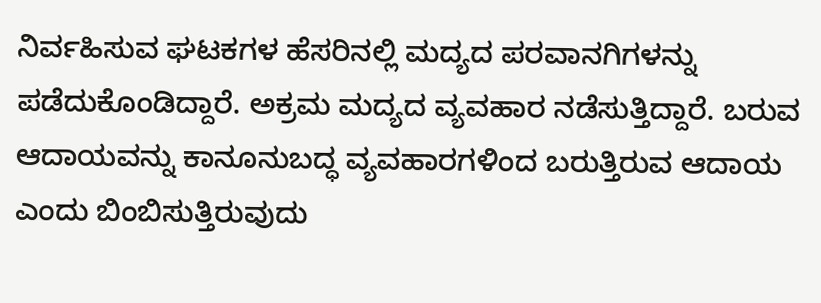ನಿರ್ವಹಿಸುವ ಘಟಕಗಳ ಹೆಸರಿನಲ್ಲಿ ಮದ್ಯದ ಪರವಾನಗಿಗಳನ್ನು ಪಡೆದುಕೊಂಡಿದ್ದಾರೆ. ಅಕ್ರಮ ಮದ್ಯದ ವ್ಯವಹಾರ ನಡೆಸುತ್ತಿದ್ದಾರೆ. ಬರುವ ಆದಾಯವನ್ನು ಕಾನೂನುಬದ್ಧ ವ್ಯವಹಾರಗಳಿಂದ ಬರುತ್ತಿರುವ ಆದಾಯ ಎಂದು ಬಿಂಬಿಸುತ್ತಿರುವುದು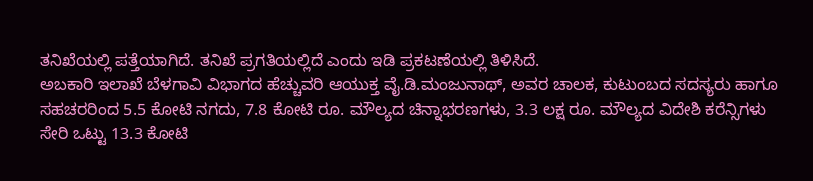ತನಿಖೆಯಲ್ಲಿ ಪತ್ತೆಯಾಗಿದೆ. ತನಿಖೆ ಪ್ರಗತಿಯಲ್ಲಿದೆ ಎಂದು ಇಡಿ ಪ್ರಕಟಣೆಯಲ್ಲಿ ತಿಳಿಸಿದೆ.
ಅಬಕಾರಿ ಇಲಾಖೆ ಬೆಳಗಾವಿ ವಿಭಾಗದ ಹೆಚ್ಚುವರಿ ಆಯುಕ್ತ ವೈ.ಡಿ.ಮಂಜುನಾಥ್, ಅವರ ಚಾಲಕ, ಕುಟುಂಬದ ಸದಸ್ಯರು ಹಾಗೂ ಸಹಚರರಿಂದ 5.5 ಕೋಟಿ ನಗದು, 7.8 ಕೋಟಿ ರೂ. ಮೌಲ್ಯದ ಚಿನ್ನಾಭರಣಗಳು, 3.3 ಲಕ್ಷ ರೂ. ಮೌಲ್ಯದ ವಿದೇಶಿ ಕರೆನ್ಸಿಗಳು ಸೇರಿ ಒಟ್ಟು 13.3 ಕೋಟಿ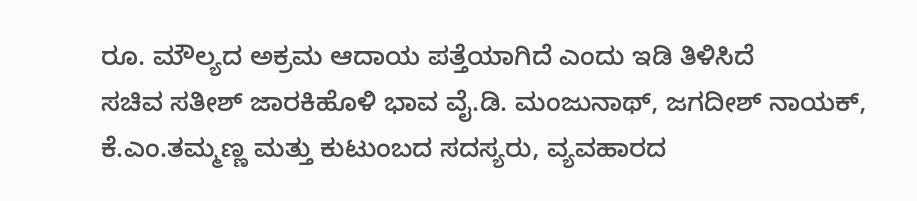ರೂ. ಮೌಲ್ಯದ ಅಕ್ರಮ ಆದಾಯ ಪತ್ತೆಯಾಗಿದೆ ಎಂದು ಇಡಿ ತಿಳಿಸಿದೆ
ಸಚಿವ ಸತೀಶ್ ಜಾರಕಿಹೊಳಿ ಭಾವ ವೈ.ಡಿ. ಮಂಜುನಾಥ್, ಜಗದೀಶ್ ನಾಯಕ್, ಕೆ.ಎಂ.ತಮ್ಮಣ್ಣ ಮತ್ತು ಕುಟುಂಬದ ಸದಸ್ಯರು, ವ್ಯವಹಾರದ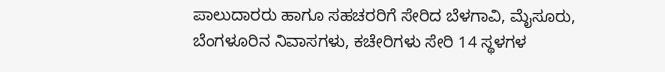ಪಾಲುದಾರರು ಹಾಗೂ ಸಹಚರರಿಗೆ ಸೇರಿದ ಬೆಳಗಾವಿ, ಮೈಸೂರು, ಬೆಂಗಳೂರಿನ ನಿವಾಸಗಳು, ಕಚೇರಿಗಳು ಸೇರಿ 14 ಸ್ಥಳಗಳ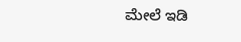ಮೇಲೆ ಇಡಿ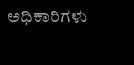ಅಧಿಕಾರಿಗಳು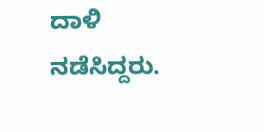ದಾಳಿ ನಡೆಸಿದ್ದರು.